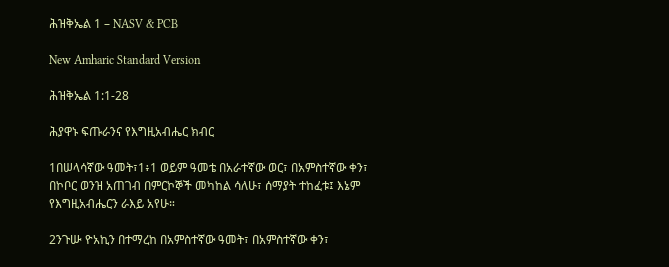ሕዝቅኤል 1 – NASV & PCB

New Amharic Standard Version

ሕዝቅኤል 1:1-28

ሕያዋኑ ፍጡራንና የእግዚአብሔር ክብር

1በሠላሳኛው ዓመት፣1፥1 ወይም ዓመቴ በአራተኛው ወር፣ በአምስተኛው ቀን፣ በኮቦር ወንዝ አጠገብ በምርኮኞች መካከል ሳለሁ፣ ሰማያት ተከፈቱ፤ እኔም የእግዚአብሔርን ራእይ አየሁ።

2ንጉሡ ዮአኪን በተማረከ በአምስተኛው ዓመት፣ በአምስተኛው ቀን፣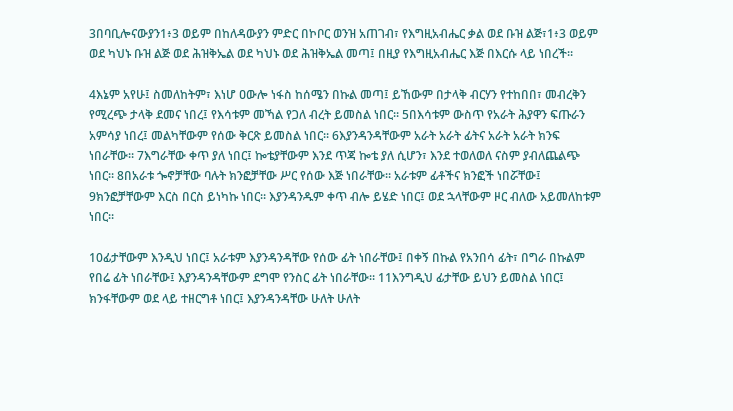3በባቢሎናውያን1፥3 ወይም በከለዳውያን ምድር በኮቦር ወንዝ አጠገብ፣ የእግዚአብሔር ቃል ወደ ቡዝ ልጅ፣1፥3 ወይም ወደ ካህኑ ቡዝ ልጅ ወደ ሕዝቅኤል ወደ ካህኑ ወደ ሕዝቅኤል መጣ፤ በዚያ የእግዚአብሔር እጅ በእርሱ ላይ ነበረች።

4እኔም አየሁ፤ ስመለከትም፣ እነሆ ዐውሎ ነፋስ ከሰሜን በኩል መጣ፤ ይኸውም በታላቅ ብርሃን የተከበበ፣ መብረቅን የሚረጭ ታላቅ ደመና ነበረ፤ የእሳቱም መኻል የጋለ ብረት ይመስል ነበር። 5በእሳቱም ውስጥ የአራት ሕያዋን ፍጡራን አምሳያ ነበረ፤ መልካቸውም የሰው ቅርጽ ይመስል ነበር። 6እያንዳንዳቸውም አራት አራት ፊትና አራት አራት ክንፍ ነበራቸው። 7እግራቸው ቀጥ ያለ ነበር፤ ኰቴያቸውም እንደ ጥጃ ኰቴ ያለ ሲሆን፣ እንደ ተወለወለ ናስም ያብለጨልጭ ነበር። 8በአራቱ ጐኖቻቸው ባሉት ክንፎቻቸው ሥር የሰው እጅ ነበራቸው። አራቱም ፊቶችና ክንፎች ነበሯቸው፤ 9ክንፎቻቸውም እርስ በርስ ይነካኩ ነበር። እያንዳንዱም ቀጥ ብሎ ይሄድ ነበር፤ ወደ ኋላቸውም ዞር ብለው አይመለከቱም ነበር።

10ፊታቸውም እንዲህ ነበር፤ አራቱም እያንዳንዳቸው የሰው ፊት ነበራቸው፤ በቀኝ በኩል የአንበሳ ፊት፣ በግራ በኩልም የበሬ ፊት ነበራቸው፤ እያንዳንዳቸውም ደግሞ የንስር ፊት ነበራቸው። 11እንግዲህ ፊታቸው ይህን ይመስል ነበር፤ ክንፋቸውም ወደ ላይ ተዘርግቶ ነበር፤ እያንዳንዳቸው ሁለት ሁለት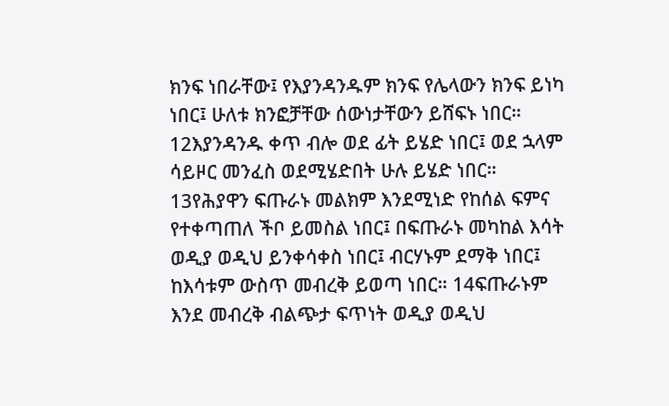ክንፍ ነበራቸው፤ የእያንዳንዱም ክንፍ የሌላውን ክንፍ ይነካ ነበር፤ ሁለቱ ክንፎቻቸው ሰውነታቸውን ይሸፍኑ ነበር። 12እያንዳንዱ ቀጥ ብሎ ወደ ፊት ይሄድ ነበር፤ ወደ ኋላም ሳይዞር መንፈስ ወደሚሄድበት ሁሉ ይሄድ ነበር። 13የሕያዋን ፍጡራኑ መልክም እንደሚነድ የከሰል ፍምና የተቀጣጠለ ችቦ ይመስል ነበር፤ በፍጡራኑ መካከል እሳት ወዲያ ወዲህ ይንቀሳቀስ ነበር፤ ብርሃኑም ደማቅ ነበር፤ ከእሳቱም ውስጥ መብረቅ ይወጣ ነበር። 14ፍጡራኑም እንደ መብረቅ ብልጭታ ፍጥነት ወዲያ ወዲህ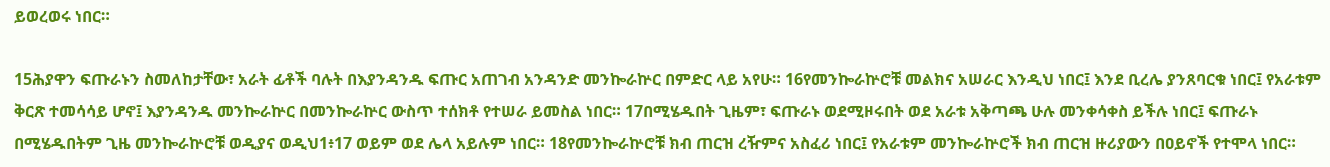ይወረወሩ ነበር።

15ሕያዋን ፍጡራኑን ስመለከታቸው፣ አራት ፊቶች ባሉት በእያንዳንዱ ፍጡር አጠገብ አንዳንድ መንኰራኵር በምድር ላይ አየሁ። 16የመንኰራኵሮቹ መልክና አሠራር እንዲህ ነበር፤ እንደ ቢረሌ ያንጸባርቁ ነበር፤ የአራቱም ቅርጽ ተመሳሳይ ሆኖ፤ እያንዳንዱ መንኰራኵር በመንኰራኵር ውስጥ ተሰክቶ የተሠራ ይመስል ነበር። 17በሚሄዱበት ጊዜም፣ ፍጡራኑ ወደሚዞሩበት ወደ አራቱ አቅጣጫ ሁሉ መንቀሳቀስ ይችሉ ነበር፤ ፍጡራኑ በሚሄዱበትም ጊዜ መንኰራኵሮቹ ወዲያና ወዲህ1፥17 ወይም ወደ ሌላ አይሉም ነበር። 18የመንኰራኵሮቹ ክብ ጠርዝ ረዥምና አስፈሪ ነበር፤ የአራቱም መንኰራኵሮች ክብ ጠርዝ ዙሪያውን በዐይኖች የተሞላ ነበር።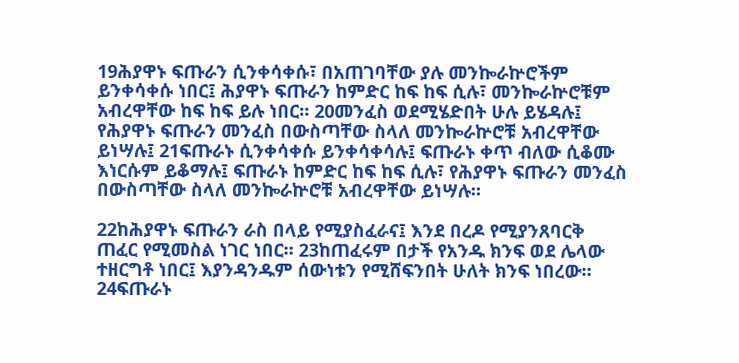19ሕያዋኑ ፍጡራን ሲንቀሳቀሱ፣ በአጠገባቸው ያሉ መንኰራኵሮችም ይንቀሳቀሱ ነበር፤ ሕያዋኑ ፍጡራን ከምድር ከፍ ከፍ ሲሉ፣ መንኰራኵሮቹም አብረዋቸው ከፍ ከፍ ይሉ ነበር። 20መንፈስ ወደሚሄድበት ሁሉ ይሄዳሉ፤ የሕያዋኑ ፍጡራን መንፈስ በውስጣቸው ስላለ መንኰራኵሮቹ አብረዋቸው ይነሣሉ፤ 21ፍጡራኑ ሲንቀሳቀሱ ይንቀሳቀሳሉ፤ ፍጡራኑ ቀጥ ብለው ሲቆሙ እነርሱም ይቆማሉ፤ ፍጡራኑ ከምድር ከፍ ከፍ ሲሉ፣ የሕያዋኑ ፍጡራን መንፈስ በውስጣቸው ስላለ መንኰራኵሮቹ አብረዋቸው ይነሣሉ።

22ከሕያዋኑ ፍጡራን ራስ በላይ የሚያስፈራና፤ እንደ በረዶ የሚያንጸባርቅ ጠፈር የሚመስል ነገር ነበር። 23ከጠፈሩም በታች የአንዱ ክንፍ ወደ ሌላው ተዘርግቶ ነበር፤ እያንዳንዱም ሰውነቱን የሚሸፍንበት ሁለት ክንፍ ነበረው። 24ፍጡራኑ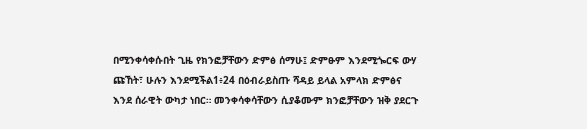በሚንቀሳቀሱበት ጊዜ የክንፎቻቸውን ድምፅ ሰማሁ፤ ድምፁም እንደሚጐርፍ ውሃ ጩኸት፣ ሁሉን እንደሚችል1፥24 በዕብራይስጡ ሻዳይ ይላል አምላክ ድምፅና እንደ ሰራዊት ውካታ ነበር። መንቀሳቀሳቸውን ሲያቆሙም ክንፎቻቸውን ዝቅ ያደርጉ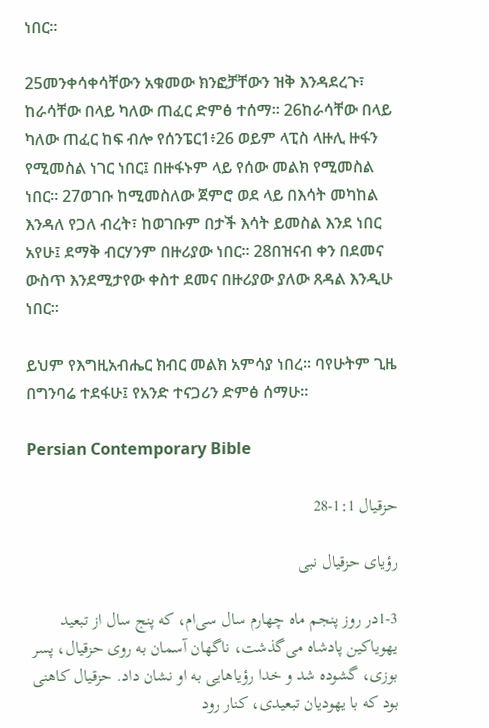ነበር።

25መንቀሳቀሳቸውን አቁመው ክንፎቻቸውን ዝቅ እንዳደረጉ፣ ከራሳቸው በላይ ካለው ጠፈር ድምፅ ተሰማ። 26ከራሳቸው በላይ ካለው ጠፈር ከፍ ብሎ የሰንፔር1፥26 ወይም ላፒስ ላዙሊ ዙፋን የሚመስል ነገር ነበር፤ በዙፋኑም ላይ የሰው መልክ የሚመስል ነበር። 27ወገቡ ከሚመስለው ጀምሮ ወደ ላይ በእሳት መካከል እንዳለ የጋለ ብረት፣ ከወገቡም በታች እሳት ይመስል እንደ ነበር አየሁ፤ ደማቅ ብርሃንም በዙሪያው ነበር። 28በዝናብ ቀን በደመና ውስጥ እንደሚታየው ቀስተ ደመና በዙሪያው ያለው ጸዳል እንዲሁ ነበር።

ይህም የእግዚአብሔር ክብር መልክ አምሳያ ነበረ። ባየሁትም ጊዜ በግንባሬ ተደፋሁ፤ የአንድ ተናጋሪን ድምፅ ሰማሁ።

Persian Contemporary Bible

حزقيال 1:1-28

رؤيای حزقيال نبی

1-3در روز پنجم ماه چهارم سال سی‌ام، كه پنج سال از تبعيد يهوياكين پادشاه می‌گذشت، ناگهان آسمان به روی حزقيال، پسر بوزی، گشوده شد و خدا رؤياهايی به او نشان داد. حزقيال كاهنی بود كه با يهوديان تبعيدی، كنار رود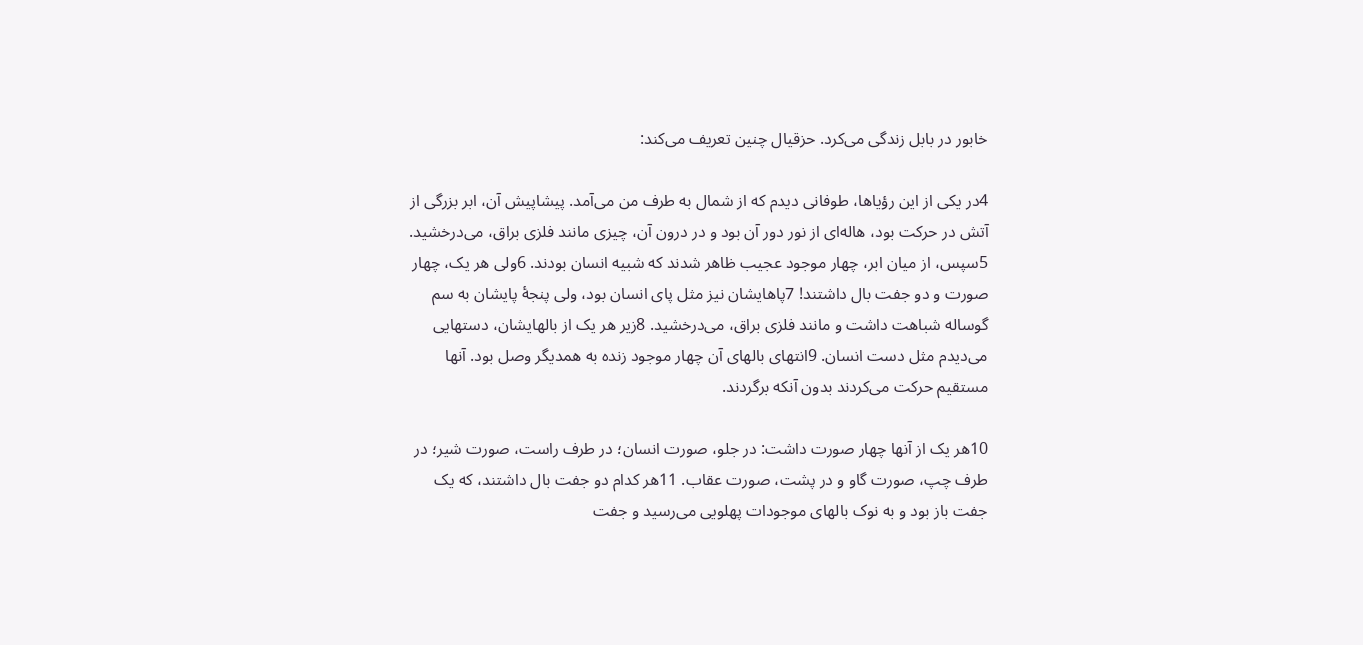خابور در بابل زندگی می‌كرد. حزقيال چنين تعريف می‌كند:

4در يكی از اين رؤياها، طوفانی ديدم كه از شمال به طرف من می‌آمد. پيشاپيش آن، ابر بزرگی از آتش در حركت بود، هاله‌ای از نور دور آن بود و در درون آن، چيزی مانند فلزی براق، می‌درخشيد. 5سپس، از ميان ابر، چهار موجود عجيب ظاهر شدند كه شبيه انسان بودند. 6ولی هر يک، چهار صورت و دو جفت بال داشتند! 7پاهايشان نيز مثل پای انسان بود، ولی پنجهٔ پايشان به سم گوساله شباهت داشت و مانند فلزی براق، می‌درخشيد. 8زير هر يک از بالهايشان، دستهايی می‌ديدم مثل دست انسان. 9انتهای بالهای آن چهار موجود زنده به همديگر وصل بود. آنها مستقيم حركت می‌كردند بدون آنكه برگردند.

10هر يک از آنها چهار صورت داشت: در جلو، صورت انسان؛ در طرف راست، صورت شير؛ در طرف چپ، صورت گاو و در پشت، صورت عقاب. 11هر كدام دو جفت بال داشتند، كه يک جفت باز بود و به نوک بالهای موجودات پهلويی می‌رسيد و جفت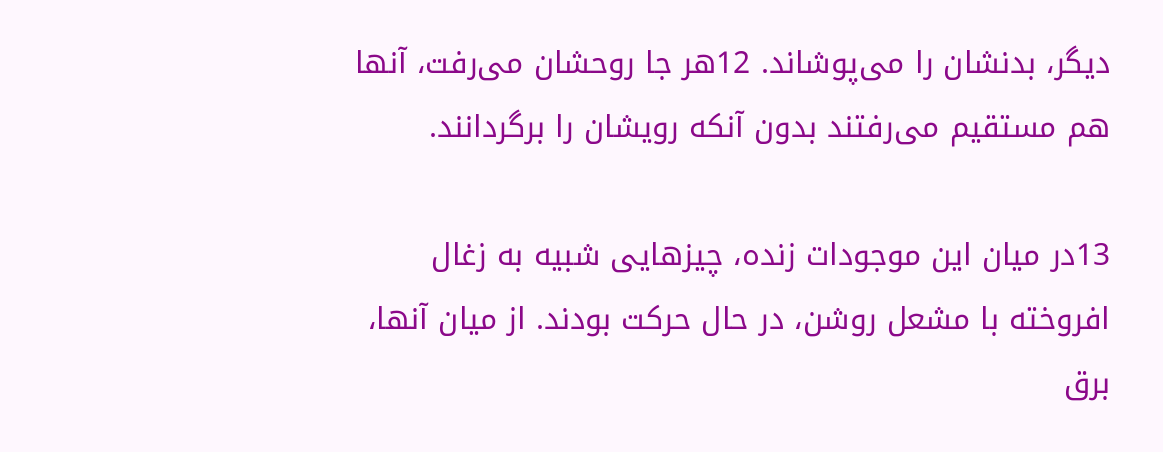ديگر، بدنشان را می‌پوشاند. 12هر جا روحشان می‌رفت، آنها هم مستقيم می‌رفتند بدون آنكه رويشان را برگردانند.

13در ميان اين موجودات زنده، چيزهايی شبيه به زغال افروخته با مشعل روشن، در حال حركت بودند. از ميان آنها، برق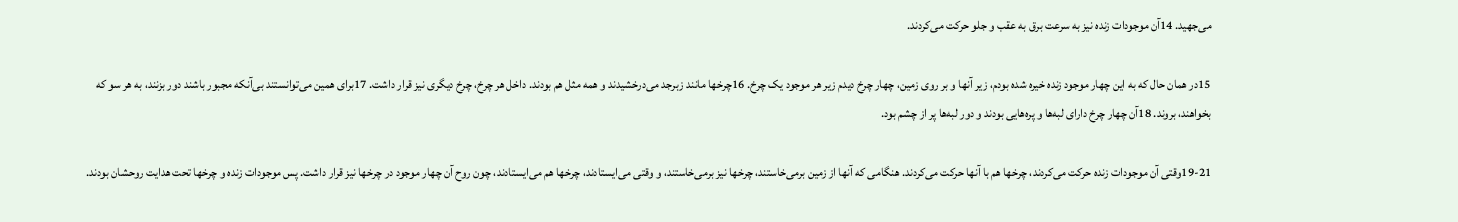می‌جهيد. 14آن موجودات زنده نيز به سرعت برق به عقب و جلو حركت می‌كردند.

15در همان حال كه به اين چهار موجود زنده خيره شده بودم، زير آنها و بر روی زمين، چهار چرخ ديدم زير هر موجود يک چرخ. 16چرخها مانند زبرجد می‌درخشيدند و همه مثل هم بودند. داخل هر چرخ، چرخ ديگری نيز قرار داشت. 17برای همين می‌توانستند بی‌آنكه مجبور باشند دور بزنند، به هر سو كه بخواهند، بروند. 18آن چهار چرخ دارای لبه‌ها و پره‌هايی بودند و دور لبه‌ها پر از چشم بود.

19-21وقتی آن موجودات زنده حركت می‌كردند، چرخها هم با آنها حركت می‌كردند. هنگامی كه آنها از زمين برمی‌خاستند، چرخها نيز برمی‌خاستند، و وقتی می‌ايستادند، چرخها هم می‌ايستادند، چون روح آن چهار موجود در چرخها نيز قرار داشت. پس موجودات زنده و چرخها تحت هدايت روحشان بودند.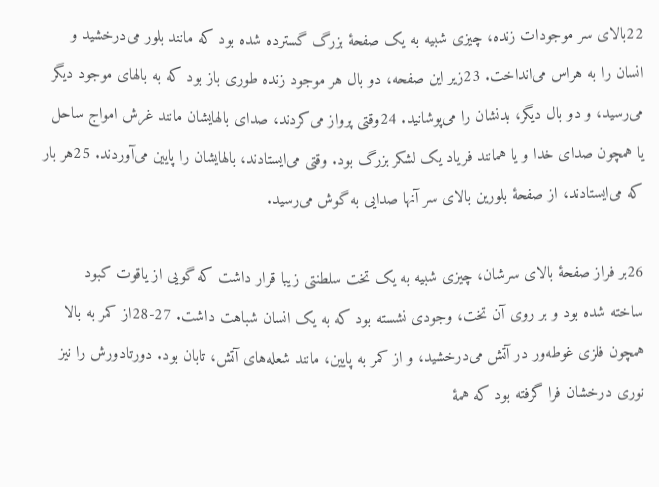22بالای سر موجودات زنده، چيزی شبيه به يک صفحهٔ بزرگ گسترده شده بود كه مانند بلور می‌درخشيد و انسان را به هراس می‌انداخت. 23زير اين صفحه، دو بال هر موجود زنده طوری باز بود كه به بالهای موجود ديگر می‌رسيد، و دو بال ديگر، بدنشان را می‌پوشانيد. 24وقتی پرواز می‌كردند، صدای بالهايشان مانند غرش امواج ساحل يا همچون صدای خدا و يا همانند فرياد يک لشكر بزرگ بود. وقتی می‌ايستادند، بالهايشان را پايين می‌آوردند. 25هر بار كه می‌ايستادند، از صفحهٔ بلورين بالای سر آنها صدايی به گوش می‌رسيد.

26بر فراز صفحهٔ بالای سرشان، چيزی شبيه به يک تخت سلطنتی زيبا قرار داشت كه گويی از ياقوت كبود ساخته شده بود و بر روی آن تخت، وجودی نشسته بود كه به يک انسان شباهت داشت. 27-28از كمر به بالا همچون فلزی غوطه‌ور در آتش می‌درخشيد، و از كمر به پايين، مانند شعله‌های آتش، تابان بود. دورتادورش را نيز نوری درخشان فرا گرفته بود كه همهٔ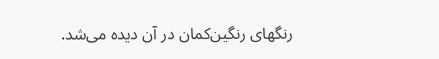رنگهای رنگين‌كمان در آن ديده می‌شد.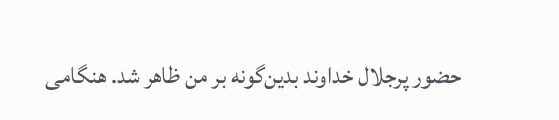حضور پرجلال خداوند بدين‌گونه بر من ظاهر شد. هنگامی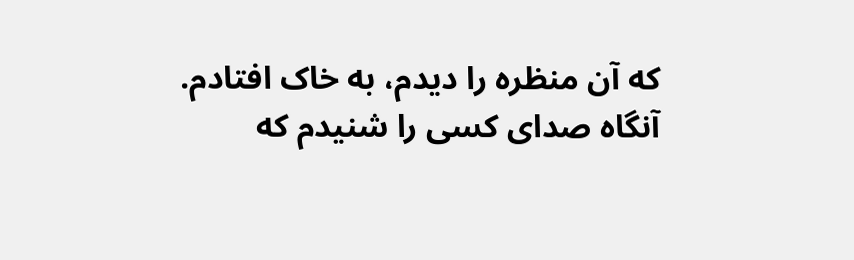كه آن منظره را ديدم، به خاک افتادم. آنگاه صدای كسی را شنيدم كه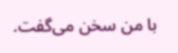با من سخن می‌گفت.